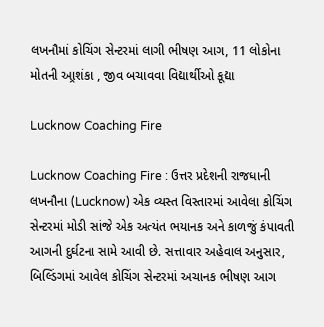લખનૌમાં કોચિંગ સેન્ટરમાં લાગી ભીષણ આગ, 11 લોકોના મોતની આ્રશંકા , જીવ બચાવવા વિદ્યાર્થીઓ કૂદ્યા

Lucknow Coaching Fire

Lucknow Coaching Fire : ઉત્તર પ્રદેશની રાજધાની લખનૌના (Lucknow) એક વ્યસ્ત વિસ્તારમાં આવેલા કોચિંગ સેન્ટરમાં મોડી સાંજે એક અત્યંત ભયાનક અને કાળજું કંપાવતી આગની દુર્ઘટના સામે આવી છે. સત્તાવાર અહેવાલ અનુસાર, બિલ્ડિંગમાં આવેલ કોચિંગ સેન્ટરમાં અચાનક ભીષણ આગ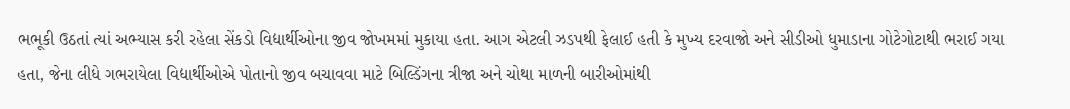ભભૂકી ઉઠતાં ત્યાં અભ્યાસ કરી રહેલા સેંકડો વિદ્યાર્થીઓના જીવ જોખમમાં મુકાયા હતા. આગ એટલી ઝડપથી ફેલાઈ હતી કે મુખ્ય દરવાજો અને સીડીઓ ધુમાડાના ગોટેગોટાથી ભરાઈ ગયા હતા, જેના લીધે ગભરાયેલા વિદ્યાર્થીઓએ પોતાનો જીવ બચાવવા માટે બિલ્ડિંગના ત્રીજા અને ચોથા માળની બારીઓમાંથી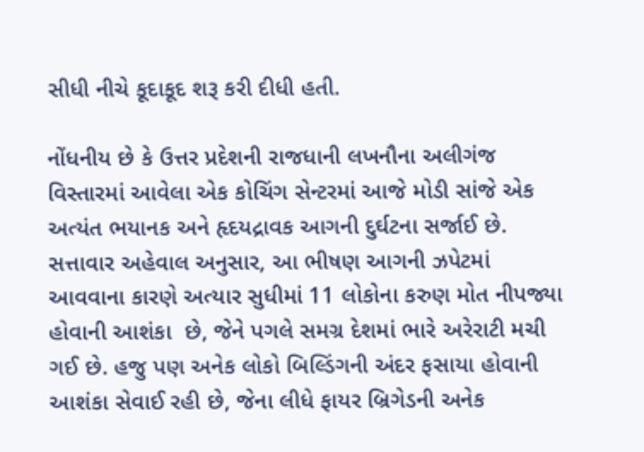સીધી નીચે કૂદાકૂદ શરૂ કરી દીધી હતી.

નોંધનીય છે કે ઉત્તર પ્રદેશની રાજધાની લખનૌના અલીગંજ વિસ્તારમાં આવેલા એક કોચિંગ સેન્ટરમાં આજે મોડી સાંજે એક અત્યંત ભયાનક અને હૃદયદ્રાવક આગની દુર્ઘટના સર્જાઈ છે. સત્તાવાર અહેવાલ અનુસાર, આ ભીષણ આગની ઝપેટમાં આવવાના કારણે અત્યાર સુધીમાં 11 લોકોના કરુણ મોત નીપજ્યા હોવાની આશંકા  છે, જેને પગલે સમગ્ર દેશમાં ભારે અરેરાટી મચી ગઈ છે. હજુ પણ અનેક લોકો બિલ્ડિંગની અંદર ફસાયા હોવાની આશંકા સેવાઈ રહી છે, જેના લીધે ફાયર બ્રિગેડની અનેક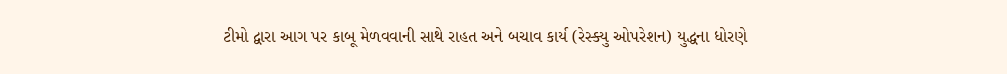ટીમો દ્વારા આગ પર કાબૂ મેળવવાની સાથે રાહત અને બચાવ કાર્ય (રેસ્ક્યુ ઓપરેશન) યુદ્ધના ધોરણે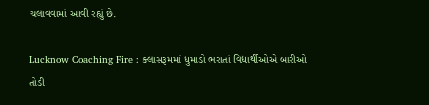ચલાવવામાં આવી રહ્યું છે.

Lucknow Coaching Fire : ક્લાસરૂમમાં ધુમાડો ભરાતાં વિદ્યાર્થીઓએ બારીઓ તોડી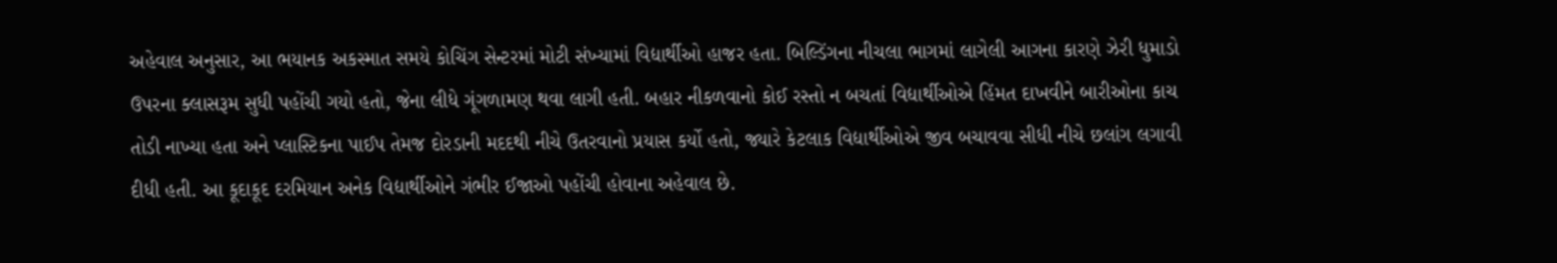અહેવાલ અનુસાર, આ ભયાનક અકસ્માત સમયે કોચિંગ સેન્ટરમાં મોટી સંખ્યામાં વિદ્યાર્થીઓ હાજર હતા. બિલ્ડિંગના નીચલા ભાગમાં લાગેલી આગના કારણે ઝેરી ધુમાડો ઉપરના ક્લાસરૂમ સુધી પહોંચી ગયો હતો, જેના લીધે ગૂંગળામણ થવા લાગી હતી. બહાર નીકળવાનો કોઈ રસ્તો ન બચતાં વિદ્યાર્થીઓએ હિંમત દાખવીને બારીઓના કાચ તોડી નાખ્યા હતા અને પ્લાસ્ટિકના પાઈપ તેમજ દોરડાની મદદથી નીચે ઉતરવાનો પ્રયાસ કર્યો હતો, જ્યારે કેટલાક વિદ્યાર્થીઓએ જીવ બચાવવા સીધી નીચે છલાંગ લગાવી દીધી હતી. આ કૂદાકૂદ દરમિયાન અનેક વિદ્યાર્થીઓને ગંભીર ઈજાઓ પહોંચી હોવાના અહેવાલ છે.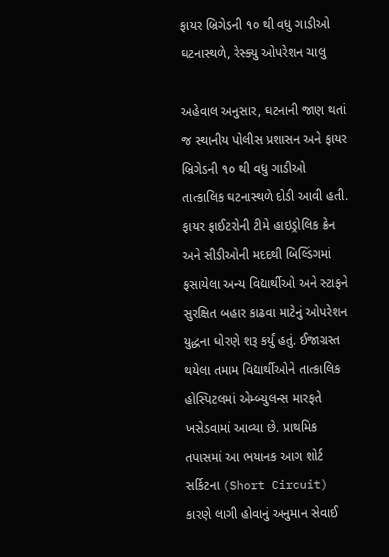ફાયર બ્રિગેડની ૧૦ થી વધુ ગાડીઓ ઘટનાસ્થળે, રેસ્ક્યુ ઓપરેશન ચાલુ

અહેવાલ અનુસાર, ઘટનાની જાણ થતાં જ સ્થાનીય પોલીસ પ્રશાસન અને ફાયર બ્રિગેડની ૧૦ થી વધુ ગાડીઓ તાત્કાલિક ઘટનાસ્થળે દોડી આવી હતી. ફાયર ફાઈટરોની ટીમે હાઇડ્રોલિક ક્રેન અને સીડીઓની મદદથી બિલ્ડિંગમાં ફસાયેલા અન્ય વિદ્યાર્થીઓ અને સ્ટાફને સુરક્ષિત બહાર કાઢવા માટેનું ઓપરેશન યુદ્ધના ધોરણે શરૂ કર્યું હતું. ઈજાગ્રસ્ત થયેલા તમામ વિદ્યાર્થીઓને તાત્કાલિક હોસ્પિટલમાં એમ્બ્યુલન્સ મારફતે ખસેડવામાં આવ્યા છે. પ્રાથમિક તપાસમાં આ ભયાનક આગ શોર્ટ સર્કિટના (Short Circuit) કારણે લાગી હોવાનું અનુમાન સેવાઈ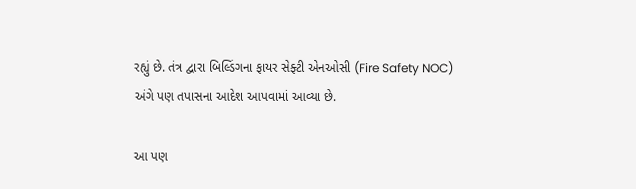રહ્યું છે. તંત્ર દ્વારા બિલ્ડિંગના ફાયર સેફ્ટી એનઓસી (Fire Safety NOC) અંગે પણ તપાસના આદેશ આપવામાં આવ્યા છે.

આ પણ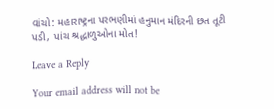વાંચો: મહારાષ્ટ્રના પરભણીમાં હનુમાન મંદિરની છત તૂટી પડી, પાંચ શ્રદ્ધાળુઓના મોત!

Leave a Reply

Your email address will not be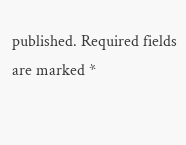published. Required fields are marked *